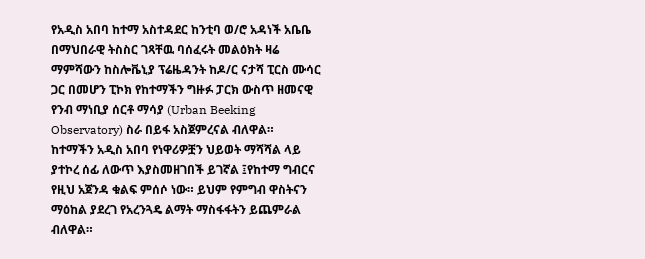የአዲስ አበባ ከተማ አስተዳደር ከንቲባ ወ/ሮ አዳነች አቤቤ በማህበራዊ ትስስር ገጻቸዉ ባሰፈሩት መልዕክት ዛሬ ማምሻውን ከስሎቬኒያ ፕሬዜዳንት ከዶ/ር ናታሻ ፒርስ ሙሳር ጋር በመሆን ፒኮክ የከተማችን ግዙፉ ፓርክ ውስጥ ዘመናዊ የንብ ማነቢያ ሰርቶ ማሳያ (Urban Beeking Observatory) ስራ በይፋ አስጀምረናል ብለዋል።
ከተማችን አዲስ አበባ የነዋሪዎቿን ህይወት ማሻሻል ላይ ያተኮረ ሰፊ ለውጥ እያስመዘገበች ይገኛል ፤የከተማ ግብርና የዚህ አጀንዳ ቁልፍ ምሰሶ ነው። ይህም የምግብ ዋስትናን ማዕከል ያደረገ የአረንጓዴ ልማት ማስፋፋትን ይጨምራል ብለዋል።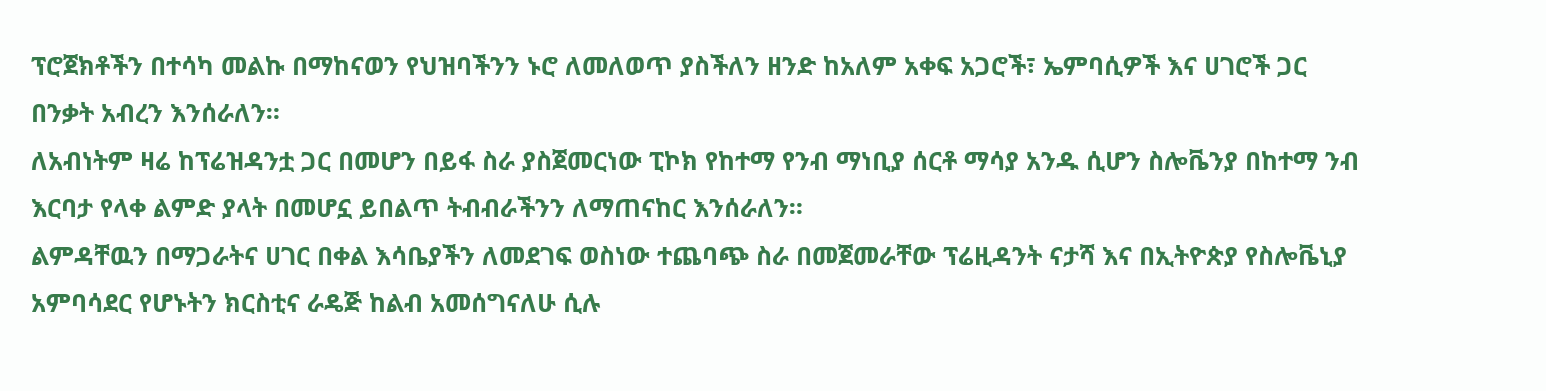ፕሮጀክቶችን በተሳካ መልኩ በማከናወን የህዝባችንን ኑሮ ለመለወጥ ያስችለን ዘንድ ከአለም አቀፍ አጋሮች፣ ኤምባሲዎች እና ሀገሮች ጋር በንቃት አብረን እንሰራለን።
ለአብነትም ዛሬ ከፕሬዝዳንቷ ጋር በመሆን በይፋ ስራ ያስጀመርነው ፒኮክ የከተማ የንብ ማነቢያ ሰርቶ ማሳያ አንዱ ሲሆን ስሎቬንያ በከተማ ንብ እርባታ የላቀ ልምድ ያላት በመሆኗ ይበልጥ ትብብራችንን ለማጠናከር እንሰራለን።
ልምዳቸዉን በማጋራትና ሀገር በቀል እሳቤያችን ለመደገፍ ወስነው ተጨባጭ ስራ በመጀመራቸው ፕሬዚዳንት ናታሻ እና በኢትዮጵያ የስሎቬኒያ አምባሳደር የሆኑትን ክርስቲና ራዴጅ ከልብ አመሰግናለሁ ሲሉ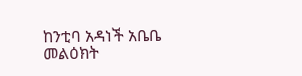ከንቲባ አዳነች አቤቤ መልዕክት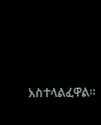አስተላልፈዋል።